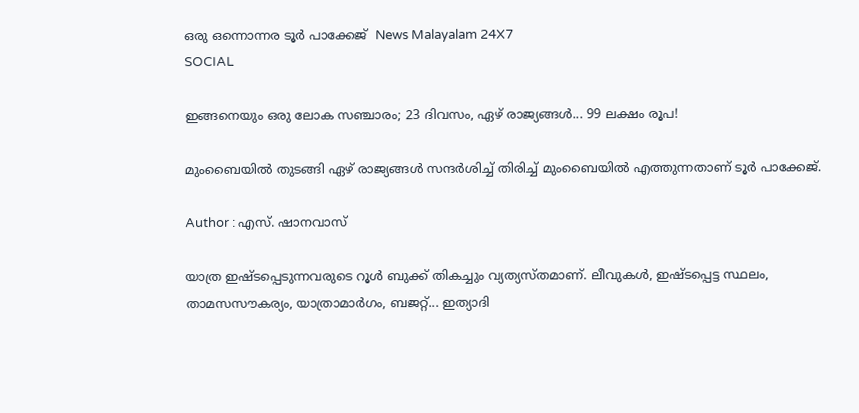ഒരു ഒന്നൊന്നര ടൂര്‍ പാക്കേജ്  News Malayalam 24X7
SOCIAL

ഇങ്ങനെയും ഒരു ലോക സഞ്ചാരം; 23 ദിവസം, ഏഴ് രാജ്യങ്ങള്‍... 99 ലക്ഷം രൂപ!

മുംബൈയില്‍ തുടങ്ങി ഏഴ് രാജ്യങ്ങള്‍ സന്ദര്‍ശിച്ച് തിരിച്ച് മുംബൈയില്‍ എത്തുന്നതാണ് ടൂര്‍ പാക്കേജ്.

Author : എസ്. ഷാനവാസ്

യാത്ര ഇഷ്ടപ്പെടുന്നവരുടെ റൂള്‍ ബുക്ക് തികച്ചും വ്യത്യസ്തമാണ്. ലീവുകള്‍, ഇഷ്ടപ്പെട്ട സ്ഥലം, താമസസൗകര്യം, യാത്രാമാര്‍ഗം, ബജറ്റ്... ഇത്യാദി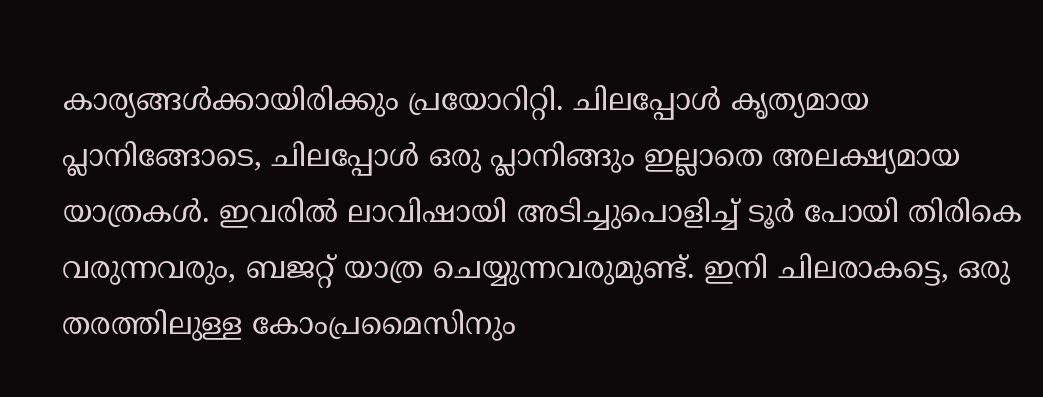കാര്യങ്ങള്‍ക്കായിരിക്കും പ്രയോറിറ്റി. ചിലപ്പോള്‍ കൃത്യമായ പ്ലാനിങ്ങോടെ, ചിലപ്പോള്‍ ഒരു പ്ലാനിങ്ങും ഇല്ലാതെ അലക്ഷ്യമായ യാത്രകള്‍. ഇവരില്‍ ലാവിഷായി അടിച്ചുപൊളിച്ച് ടൂര്‍ പോയി തിരികെ വരുന്നവരും, ബജറ്റ് യാത്ര ചെയ്യുന്നവരുമുണ്ട്. ഇനി ചിലരാകട്ടെ, ഒരു തരത്തിലുള്ള കോംപ്രമൈസിനും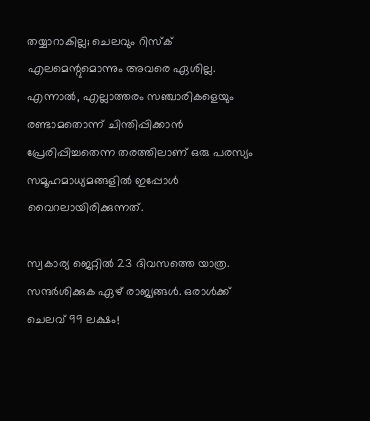തയ്യാറാകില്ല; ചെലവും റിസ്ക് എലമെന്റുമൊന്നും അവരെ ഏശില്ല. എന്നാല്‍, എല്ലാത്തരം സഞ്ചാരികളെയും രണ്ടാമതൊന്ന് ചിന്തിപ്പിക്കാന്‍ പ്രേരിപ്പിച്ചതെന്ന തരത്തിലാണ് ഒരു പരസ്യം സമൂഹമാധ്യമങ്ങളില്‍ ഇപ്പോള്‍ വൈറലായിരിക്കുന്നത്.

സ്വകാര്യ ജെറ്റില്‍ 23 ദിവസത്തെ യാത്ര. സന്ദര്‍ശിക്കുക ഏഴ് രാജ്യങ്ങള്‍. ഒരാള്‍ക്ക് ചെലവ് 99 ലക്ഷം!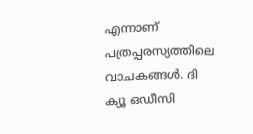എന്നാണ് പത്രപ്പരസ്യത്തിലെ വാചകങ്ങള്‍. ദി ക്യൂ ഒഡീസി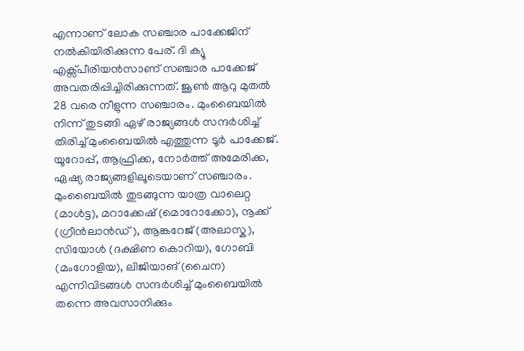എന്നാണ് ലോക സഞ്ചാര പാക്കേജിന് നല്‍കിയിരിക്കുന്ന പേര്. ദി ക്യൂ എക്സ്പീരിയന്‍സാണ് സഞ്ചാര പാക്കേജ് അവതരിപ്പിച്ചിരിക്കുന്നത്. ജൂണ്‍ ആറു മുതല്‍ 28 വരെ നീളുന്ന സഞ്ചാരം. മുംബൈയില്‍ നിന്ന് തുടങ്ങി ഏഴ് രാജ്യങ്ങള്‍ സന്ദര്‍ശിച്ച് തിരിച്ച് മുംബൈയില്‍ എത്തുന്ന ടൂര്‍ പാക്കേജ്. യൂറോപ്പ്, ആഫ്രിക്ക, നോര്‍ത്ത് അമേരിക്ക, ഏഷ്യ രാജ്യങ്ങളിലൂടെയാണ് സഞ്ചാരം. മുംബൈയില്‍ തുടങ്ങുന്ന യാത്ര വാലെറ്റ (മാള്‍ട്ട), മറാക്കേഷ് (മൊറോക്കോ), നൂക്ക് (ഗ്രീന്‍ലാന്‍ഡ്), ആങ്കറേജ് (അലാസ്ക), സിയോള്‍ (ദക്ഷിണ കൊറിയ), ഗോബി (മംഗോളിയ), ലിജിയാങ് (ചൈന) എന്നിവിടങ്ങള്‍ സന്ദര്‍ശിച്ച് മുംബൈയില്‍ തന്നെ അവസാനിക്കും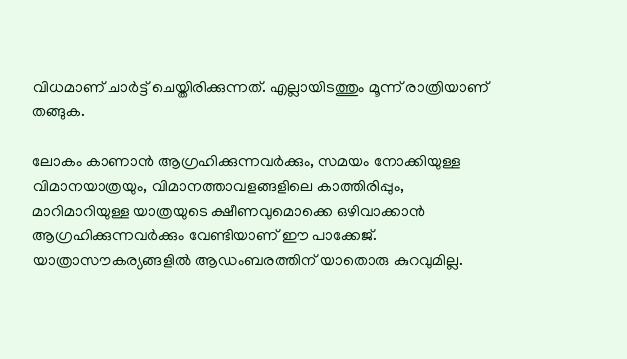വിധമാണ് ചാര്‍ട്ട് ചെയ്തിരിക്കുന്നത്. എല്ലായിടത്തും മൂന്ന് രാത്രിയാണ് തങ്ങുക.

ലോകം കാണാന്‍ ആഗ്രഹിക്കുന്നവര്‍ക്കും, സമയം നോക്കിയുള്ള വിമാനയാത്രയും, വിമാനത്താവളങ്ങളിലെ കാത്തിരിപ്പും, മാറിമാറിയുള്ള യാത്രയുടെ ക്ഷീണവുമൊക്കെ ഒഴിവാക്കാന്‍ ആഗ്രഹിക്കുന്നവര്‍ക്കും വേണ്ടിയാണ് ഈ പാക്കേജ്. യാത്രാസൗകര്യങ്ങളില്‍ ആഡംബരത്തിന് യാതൊരു കുറവുമില്ല.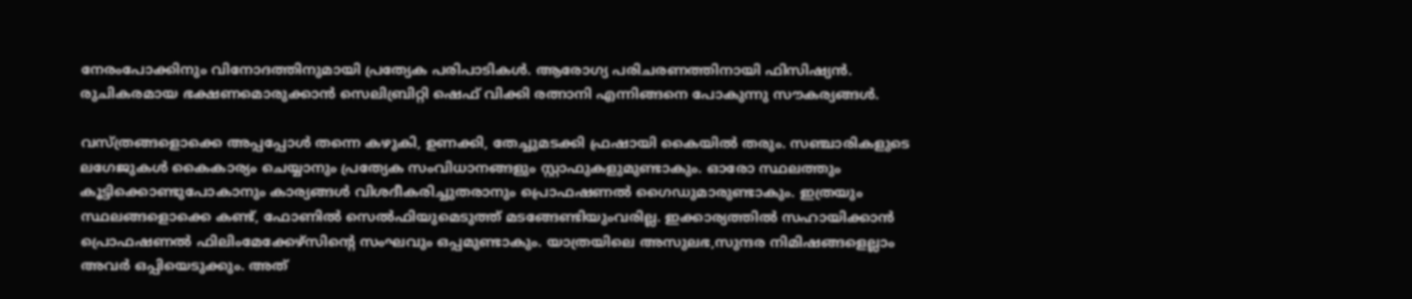നേരംപോക്കിനും വിനോദത്തിനുമായി പ്രത്യേക പരിപാടികള്‍. ആരോഗ്യ പരിചരണത്തിനായി ഫിസിഷ്യന്‍. രുചികരമായ ഭക്ഷണമൊരുക്കാന്‍ സെലിബ്രിറ്റി ഷെഫ് വിക്കി രത്നാനി എന്നിങ്ങനെ പോകുന്നു സൗകര്യങ്ങള്‍.

വസ്ത്രങ്ങളൊക്കെ അപ്പപ്പോള്‍ തന്നെ കഴുകി, ഉണക്കി, തേച്ചുമടക്കി ഫ്രഷായി കൈയില്‍ തരും. സഞ്ചാരികളുടെ ലഗേജുകള്‍ കൈകാര്യം ചെയ്യാനും പ്രത്യേക സംവിധാനങ്ങളും സ്റ്റാഫുകളുമുണ്ടാകും. ഓരോ സ്ഥലത്തും കൂട്ടിക്കൊണ്ടുപോകാനും കാര്യങ്ങള്‍ വിശദീകരിച്ചുതരാനും പ്രൊഫഷണല്‍ ഗൈഡുമാരുണ്ടാകും. ഇത്രയും സ്ഥലങ്ങളൊക്കെ കണ്ട്, ഫോണില്‍ സെല്‍ഫിയുമെടുത്ത് മടങ്ങേണ്ടിയുംവരില്ല. ഇക്കാര്യത്തില്‍ സഹായിക്കാന്‍ പ്രൊഫഷണല്‍ ഫിലിംമേക്കേഴ്‌സിന്റെ സംഘവും ഒപ്പമുണ്ടാകും. യാത്രയിലെ അസുലഭ,സുന്ദര നിമിഷങ്ങളെല്ലാം അവര്‍ ഒപ്പിയെടുക്കും. അത്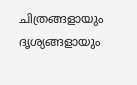ചിത്രങ്ങളായും ദൃശ്യങ്ങളായും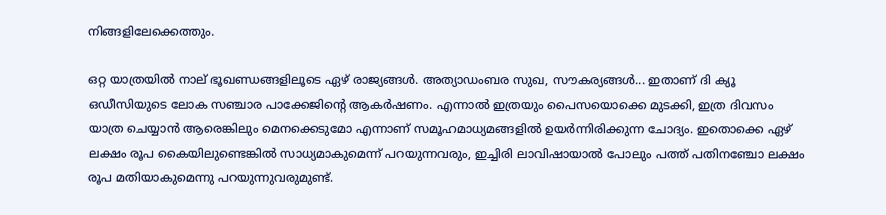നിങ്ങളിലേക്കെത്തും.

ഒറ്റ യാത്രയില്‍ നാല് ഭൂഖണ്ഡങ്ങളിലൂടെ ഏഴ് രാജ്യങ്ങള്‍. അത്യാഡംബര സുഖ, സൗകര്യങ്ങള്‍... ഇതാണ് ദി ക്യൂ ഒഡീസിയുടെ ലോക സഞ്ചാര പാക്കേജിന്റെ ആകര്‍ഷണം. എന്നാല്‍ ഇത്രയും പൈസയൊക്കെ മുടക്കി, ഇത്ര ദിവസം യാത്ര ചെയ്യാന്‍ ആരെങ്കിലും മെനക്കെടുമോ എന്നാണ് സമൂഹമാധ്യമങ്ങളില്‍ ഉയര്‍ന്നിരിക്കുന്ന ചോദ്യം. ഇതൊക്കെ ഏഴ് ലക്ഷം രൂപ കൈയിലുണ്ടെങ്കില്‍ സാധ്യമാകുമെന്ന് പറയുന്നവരും, ഇച്ചിരി ലാവിഷായാല്‍ പോലും പത്ത് പതിനഞ്ചോ ലക്ഷം രൂപ മതിയാകുമെന്നു പറയുന്നുവരുമുണ്ട്.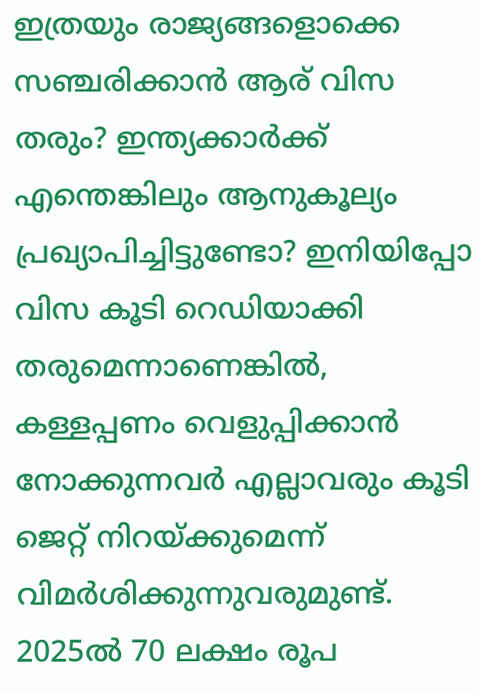ഇത്രയും രാജ്യങ്ങളൊക്കെ സഞ്ചരിക്കാന്‍ ആര് വിസ തരും? ഇന്ത്യക്കാര്‍ക്ക് എന്തെങ്കിലും ആനുകൂല്യം പ്രഖ്യാപിച്ചിട്ടുണ്ടോ? ഇനിയിപ്പോ വിസ കൂടി റെഡിയാക്കി തരുമെന്നാണെങ്കില്‍, കള്ളപ്പണം വെളുപ്പിക്കാന്‍ നോക്കുന്നവര്‍ എല്ലാവരും കൂടി ജെറ്റ് നിറയ്ക്കുമെന്ന് വിമര്‍ശിക്കുന്നുവരുമുണ്ട്. 2025ല്‍ 70 ലക്ഷം രൂപ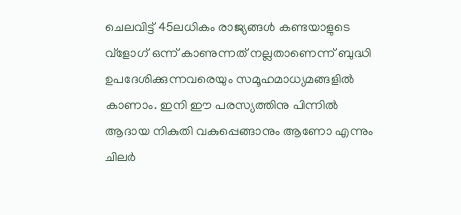ചെലവിട്ട് 45ലധികം രാജ്യങ്ങള്‍ കണ്ടയാളുടെ വ്ളോഗ് ഒന്ന് കാണുന്നത് നല്ലതാണെന്ന് ബുദ്ധി ഉപദേശിക്കുന്നവരെയും സമൂഹമാധ്യമങ്ങളില്‍ കാണാം. ഇനി ഈ പരസ്യത്തിനു പിന്നില്‍ ആദായ നികുതി വകുപ്പെങ്ങാനും ആണോ എന്നും ചിലര്‍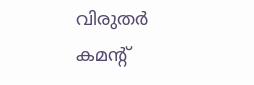വിരുതര്‍ കമന്റ്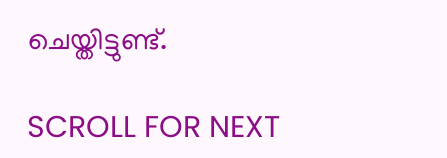ചെയ്തിട്ടുണ്ട്.

SCROLL FOR NEXT